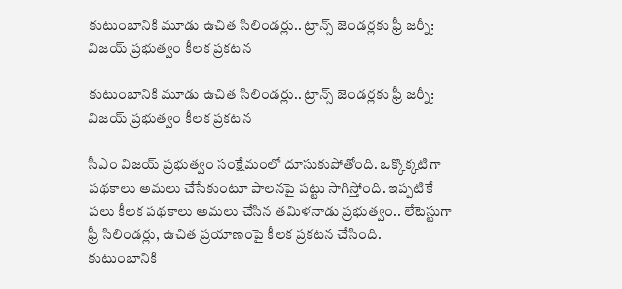కుటుంబానికి మూడు ఉచిత సిలిండర్లు.. ట్రాన్స్ జెండర్లకు ఫ్రీ జర్నీ: విజయ్ ప్రభుత్వం కీలక ప్రకటన

కుటుంబానికి మూడు ఉచిత సిలిండర్లు.. ట్రాన్స్ జెండర్లకు ఫ్రీ జర్నీ: విజయ్ ప్రభుత్వం కీలక ప్రకటన

సీఎం విజయ్ ప్రభుత్వం సంక్షేమంలో దూసుకుపోతోంది. ఒక్కొక్కటిగా పథకాలు అమలు చేసేకుంటూ పాలనపై పట్టు సాగిస్తోంది. ఇప్పటికే పలు కీలక పథకాలు అమలు చేసిన తమిళనాడు ప్రభుత్వం.. లేటెస్టుగా ఫ్రీ సిలిండర్లు, ఉచిత ప్రయాణంపై కీలక ప్రకటన చేసింది. కుటుంబానికి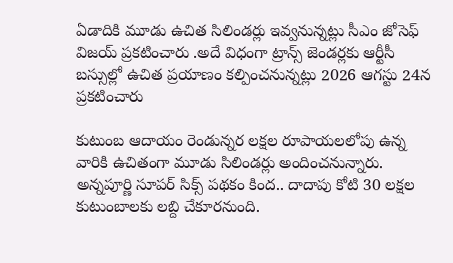ఏడాదికి మూడు ఉచిత సిలిండర్లు ఇవ్వనున్నట్లు సీఎం జోసెఫ్ విజయ్ ప్రకటించారు .అదే విధంగా ట్రాన్స్ జెండర్లకు ఆర్టీసీ బస్సుల్లో ఉచిత ప్రయాణం కల్పించనున్నట్లు 2026 ఆగస్టు 24న ప్రకటించారు

కుటుంబ ఆదాయం రెండున్నర లక్షల రూపాయలలోపు ఉన్న వారికి ఉచితంగా మూడు సిలిండర్లు అందించనున్నారు. అన్నపూర్ణి సూపర్ సిక్స్ పథకం కింద.. దాదాపు కోటి 30 లక్షల కుటుంబాలకు లబ్ది చేకూరనుంది.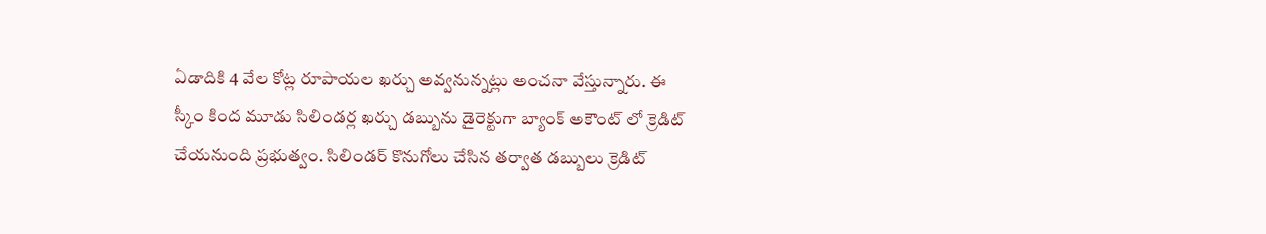ఏడాదికి 4 వేల కోట్ల రూపాయల ఖర్చు అవ్వనున్నట్లు అంచనా వేస్తున్నారు. ఈ స్కీం కింద మూడు సిలిండర్ల ఖర్చు డబ్బును డైరెక్టుగా బ్యాంక్ అకౌంట్ లో క్రెడిట్ చేయనుంది ప్రభుత్వం. సిలిండర్ కొనుగోలు చేసిన తర్వాత డబ్బులు క్రెడిట్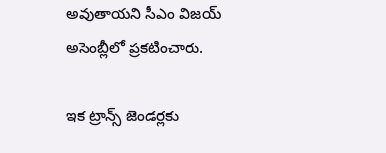అవుతాయని సీఎం విజయ్ అసెంబ్లీలో ప్రకటించారు.

ఇక ట్రాన్స్ జెండర్లకు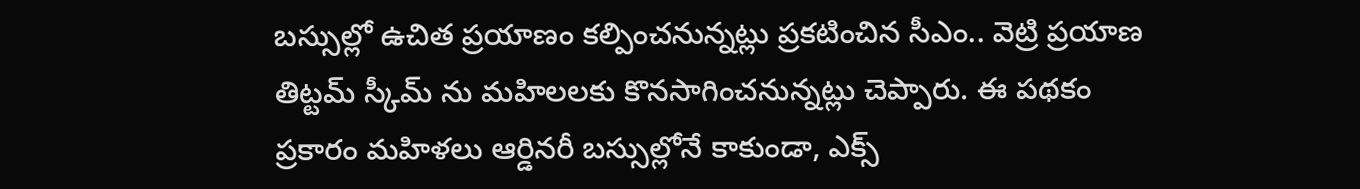బస్సుల్లో ఉచిత ప్రయాణం కల్పించనున్నట్లు ప్రకటించిన సీఎం.. వెట్రి ప్రయాణ తిట్టమ్ స్కీమ్ ను మహిలలకు కొనసాగించనున్నట్లు చెప్పారు. ఈ పథకం ప్రకారం మహిళలు ఆర్డినరీ బస్సుల్లోనే కాకుండా, ఎక్స్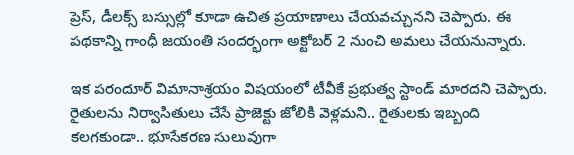ప్రెస్, డీలక్స్ బస్సుల్లో కూడా ఉచిత ప్రయాణాలు చేయవచ్చునని చెప్పారు. ఈ పథకాన్ని గాంధీ జయంతి సందర్భంగా అక్టోబర్ 2 నుంచి అమలు చేయనున్నారు.

ఇక పరందూర్ విమానాశ్రయం విషయంలో టీవీకే ప్రభుత్వ స్టాండ్ మారదని చెప్పారు. రైతులను నిర్వాసితులు చేసే ప్రాజెక్టు జోలికి వెళ్లమని.. రైతులకు ఇబ్బంది కలగకుండా.. భూసేకరణ సులువుగా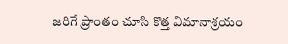జరిగే ప్రాంతం చూసి కొత్త విమానాశ్రయం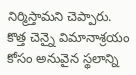నిర్మిస్తామని చెప్పారు. కొత్త చెన్నై విమానాశ్రయం కోసం అనువైన స్థలాన్ని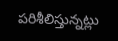పరిశీలిస్తున్నట్లు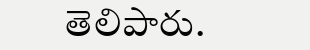తెలిపారు.